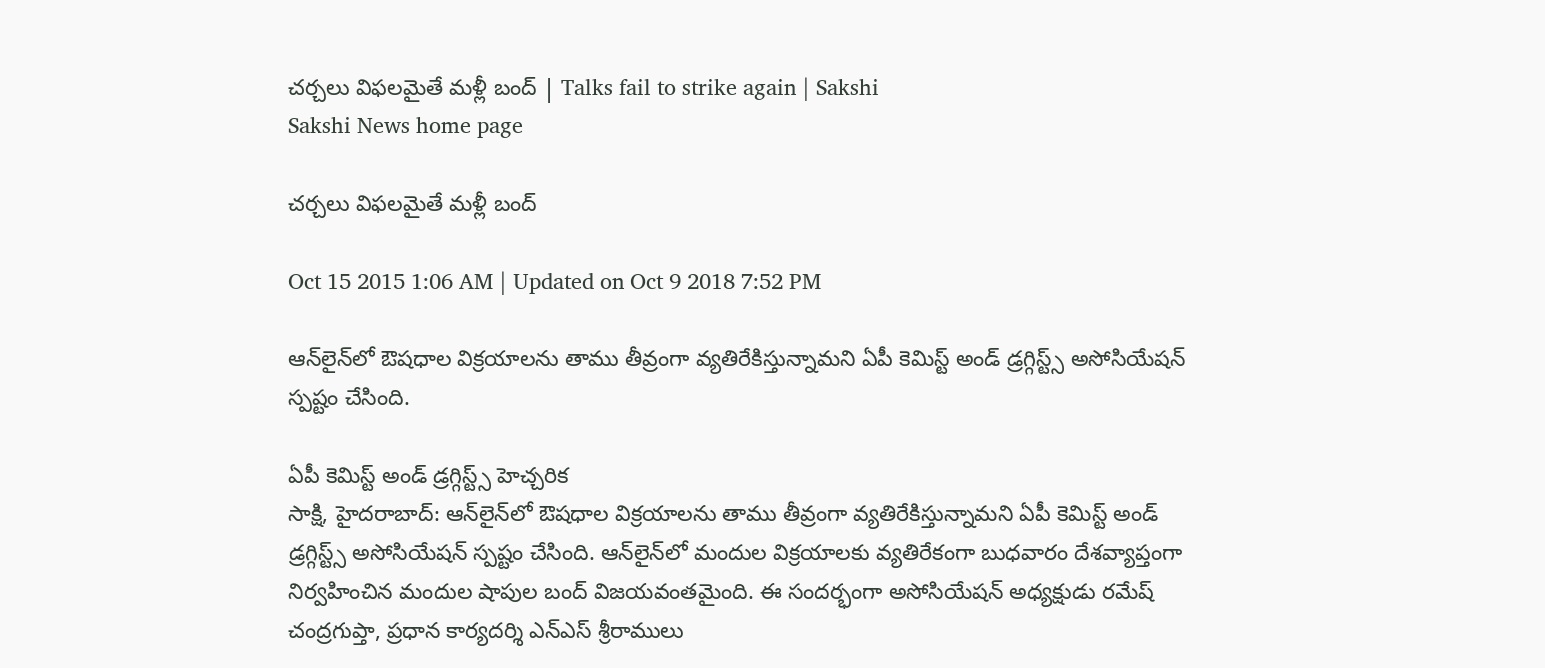చర్చలు విఫలమైతే మళ్లీ బంద్ | Talks fail to strike again | Sakshi
Sakshi News home page

చర్చలు విఫలమైతే మళ్లీ బంద్

Oct 15 2015 1:06 AM | Updated on Oct 9 2018 7:52 PM

ఆన్‌లైన్‌లో ఔషధాల విక్రయాలను తాము తీవ్రంగా వ్యతిరేకిస్తున్నామని ఏపీ కెమిస్ట్ అండ్ డ్రగ్గిస్ట్స్ అసోసియేషన్ స్పష్టం చేసింది.

ఏపీ కెమిస్ట్ అండ్ డ్రగ్గిస్ట్స్ హెచ్చరిక
సాక్షి, హైదరాబాద్: ఆన్‌లైన్‌లో ఔషధాల విక్రయాలను తాము తీవ్రంగా వ్యతిరేకిస్తున్నామని ఏపీ కెమిస్ట్ అండ్ డ్రగ్గిస్ట్స్ అసోసియేషన్ స్పష్టం చేసింది. ఆన్‌లైన్‌లో మందుల విక్రయాలకు వ్యతిరేకంగా బుధవారం దేశవ్యాప్తంగా నిర్వహించిన మందుల షాపుల బంద్ విజయవంతమైంది. ఈ సందర్భంగా అసోసియేషన్ అధ్యక్షుడు రమేష్ చంద్రగుప్తా, ప్రధాన కార్యదర్శి ఎన్‌ఎస్ శ్రీరాములు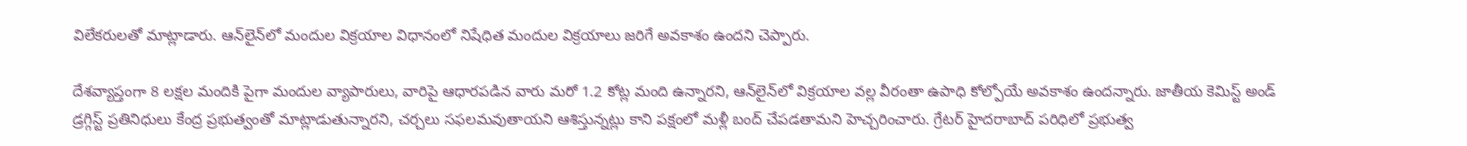విలేకరులతో మాట్లాడారు. ఆన్‌లైన్‌లో మందుల విక్రయాల విధానంలో నిషేధిత మందుల విక్రయాలు జరిగే అవకాశం ఉందని చెప్పారు.

దేశవ్యాప్తంగా 8 లక్షల మందికి పైగా మందుల వ్యాపారులు, వారిపై ఆధారపడిన వారు మరో 1.2 కోట్ల మంది ఉన్నారని, ఆన్‌లైన్‌లో విక్రయాల వల్ల వీరంతా ఉపాధి కోల్పోయే అవకాశం ఉందన్నారు. జాతీయ కెమిస్ట్ అండ్ డ్రగ్గిస్ట్ ప్రతినిధులు కేంద్ర ప్రభుత్వంతో మాట్లాడుతున్నారని, చర్చలు సఫలమవుతాయని ఆశిస్తున్నట్లు కాని పక్షంలో మళ్లీ బంద్ చేపడతామని హెచ్చరించారు. గ్రేటర్ హైదరాబాద్ పరిధిలో ప్రభుత్వ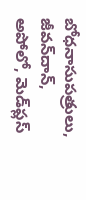బోధనాసుపత్రులు, జీవన్‌దాన్, అపోలో, మెడ్‌ప్లస్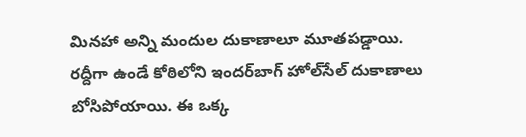మినహా అన్ని మందుల దుకాణాలూ మూతపడ్డాయి. రద్దీగా ఉండే కోఠిలోని ఇందర్‌బాగ్ హోల్‌సేల్ దుకాణాలు బోసిపోయాయి. ఈ ఒక్క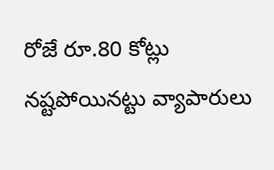రోజే రూ.80 కోట్లు నష్టపోయినట్టు వ్యాపారులు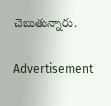చెబుతున్నారు.

Advertisement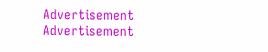Advertisement
Advertisement